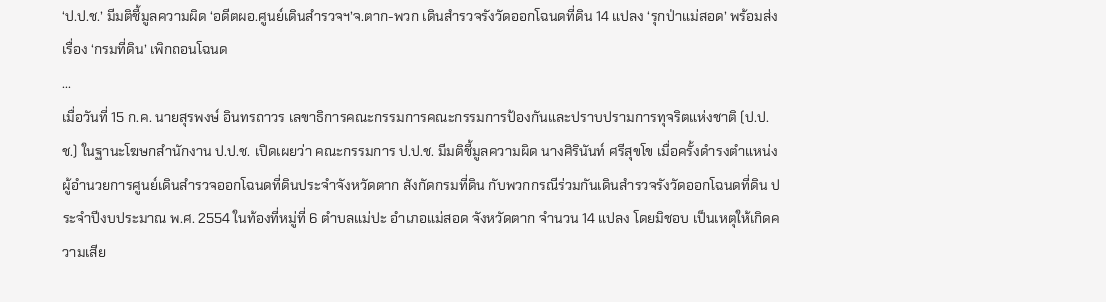‘ป.ป.ช.’ มีมติชี้มูลความผิด ‘อดีตผอ.ศูนย์เดินสำรวจฯ’จ.ตาก-พวก เดินสำรวจรังวัดออกโฉนดที่ดิน 14 แปลง ‘รุกป่าแม่สอด’ พร้อมส่งเรื่อง ‘กรมที่ดิน’ เพิกถอนโฉนด
...
เมื่อวันที่ 15 ก.ค. นายสุรพงษ์ อินทรถาวร เลขาธิการคณะกรรมการคณะกรรมการป้องกันและปราบปรามการทุจริตแห่งชาติ (ป.ป.ช.) ในฐานะโฆษกสำนักงาน ป.ป.ช. เปิดเผยว่า คณะกรรมการ ป.ป.ช. มีมติชี้มูลความผิด นางศิรินันท์ ศรีสุขโข เมื่อครั้งดำรงตำแหน่งผู้อำนวยการศูนย์เดินสำรวจออกโฉนดที่ดินประจำจังหวัดตาก สังกัดกรมที่ดิน กับพวกกรณีร่วมกันเดินสำรวจรังวัดออกโฉนดที่ดิน ประจำปีงบประมาณ พ.ศ. 2554 ในท้องที่หมู่ที่ 6 ตำบลแม่ปะ อำเภอแม่สอด จังหวัดตาก จำนวน 14 แปลง โดยมิชอบ เป็นเหตุให้เกิดความเสีย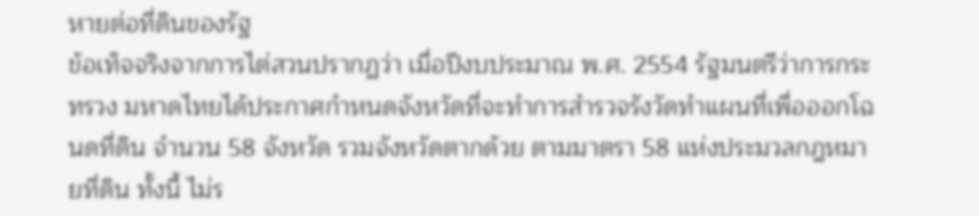หายต่อที่ดินของรัฐ
ข้อเท็จจริงจากการไต่สวนปรากฏว่า เมื่อปีงบประมาณ พ.ศ. 2554 รัฐมนตรีว่าการกระทรวง มหาดไทยได้ประกาศกำหนดจังหวัดที่จะทำการสำรวจรังวัดทำแผนที่เพื่อออกโฉนดที่ดิน จำนวน 58 จังหวัด รวมจังหวัดตากด้วย ตามมาตรา 58 แห่งประมวลกฎหมายที่ดิน ทั้งนี้ ไม่ร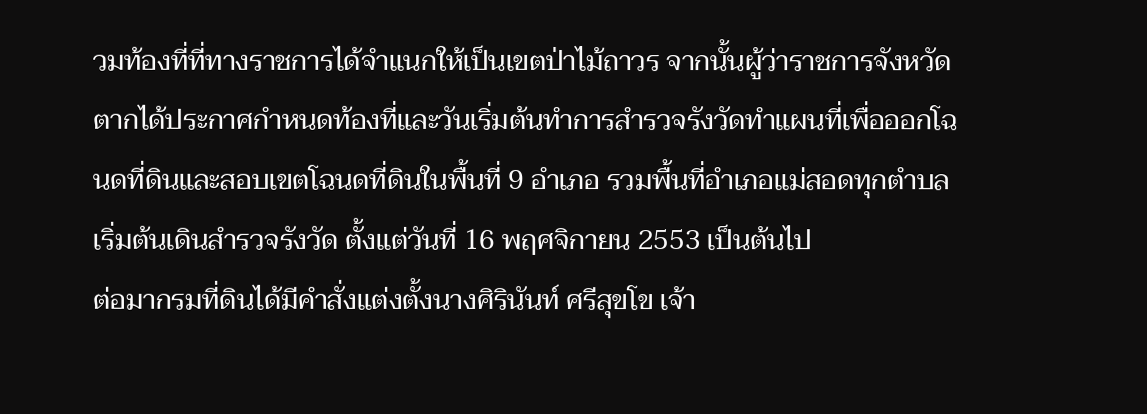วมท้องที่ที่ทางราชการได้จำแนกให้เป็นเขตป่าไม้ถาวร จากนั้นผู้ว่าราชการจังหวัดตากได้ประกาศกำหนดท้องที่และวันเริ่มต้นทำการสำรวจรังวัดทำแผนที่เพื่อออกโฉนดที่ดินและสอบเขตโฉนดที่ดินในพื้นที่ 9 อำเภอ รวมพื้นที่อำเภอแม่สอดทุกตำบลเริ่มต้นเดินสำรวจรังวัด ตั้งแต่วันที่ 16 พฤศจิกายน 2553 เป็นต้นไป
ต่อมากรมที่ดินได้มีคำสั่งแต่งตั้งนางศิรินันท์ ศรีสุขโข เจ้า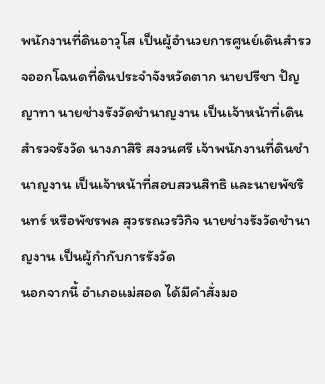พนักงานที่ดินอาวุโส เป็นผู้อำนวยการศูนย์เดินสำรวจออกโฉนดที่ดินประจำจังหวัดตาก นายปรีชา ปัญญาทา นายช่างรังวัดชำนาญงาน เป็นเจ้าหน้าที่เดินสำรวจรังวัด นางภาสิริ สงวนศรี เจ้าพนักงานที่ดินชำนาญงาน เป็นเจ้าหน้าที่สอบสวนสิทธิ และนายพัชรินทร์ หรือพัชรพล สุวรรณวรวิกิจ นายช่างรังวัดชำนาญงาน เป็นผู้กำกับการรังวัด
นอกจากนี้ อำเภอแม่สอด ได้มีคำสั่งมอ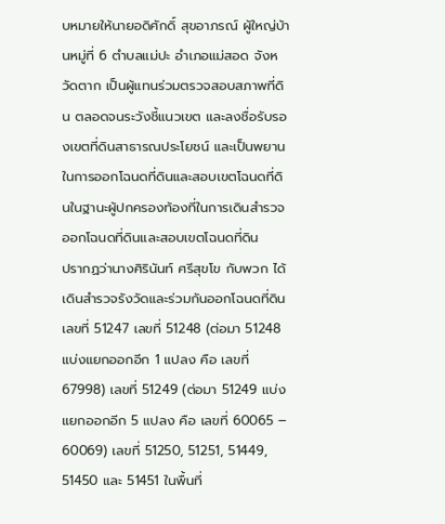บหมายให้นายอดิศักดิ์ สุขอาภรณ์ ผู้ใหญ่บ้านหมู่ที่ 6 ตำบลแม่ปะ อำเภอแม่สอด จังหวัดตาก เป็นผู้แทนร่วมตรวจสอบสภาพที่ดิน ตลอดจนระวังชี้แนวเขต และลงชื่อรับรองเขตที่ดินสาธารณประโยชน์ และเป็นพยานในการออกโฉนดที่ดินและสอบเขตโฉนดที่ดินในฐานะผู้ปกครองท้องที่ในการเดินสำรวจออกโฉนดที่ดินและสอบเขตโฉนดที่ดิน
ปรากฏว่านางศิรินันท์ ศรีสุขโข กับพวก ได้เดินสำรวจรังวัดและร่วมกันออกโฉนดที่ดินเลขที่ 51247 เลขที่ 51248 (ต่อมา 51248 แบ่งแยกออกอีก 1 แปลง คือ เลขที่ 67998) เลขที่ 51249 (ต่อมา 51249 แบ่งแยกออกอีก 5 แปลง คือ เลขที่ 60065 – 60069) เลขที่ 51250, 51251, 51449, 51450 และ 51451 ในพื้นที่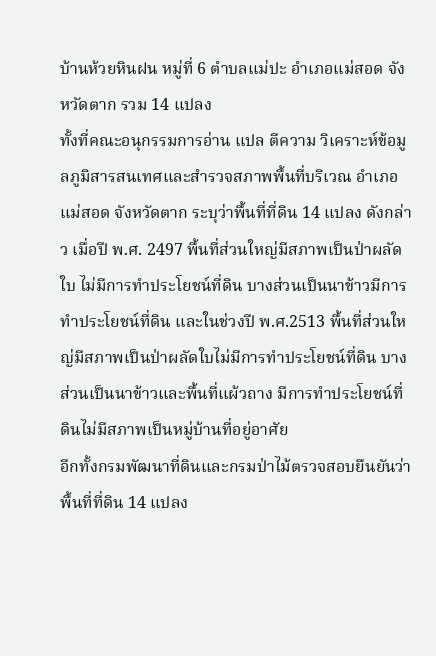บ้านห้วยหินฝน หมู่ที่ 6 ตำบลแม่ปะ อำเภอแม่สอด จังหวัดตาก รวม 14 แปลง
ทั้งที่คณะอนุกรรมการอ่าน แปล ตีความ วิเคราะห์ข้อมูลภูมิสารสนเทศและสำรวจสภาพพื้นที่บริเวณ อำเภอแม่สอด จังหวัดตาก ระบุว่าพื้นที่ที่ดิน 14 แปลง ดังกล่าว เมื่อปี พ.ศ. 2497 พื้นที่ส่วนใหญ่มีสภาพเป็นป่าผลัดใบ ไม่มีการทำประโยชน์ที่ดิน บางส่วนเป็นนาข้าวมีการทำประโยชน์ที่ดิน และในช่วงปี พ.ศ.2513 พื้นที่ส่วนใหญ่มีสภาพเป็นป่าผลัดใบไม่มีการทำประโยชน์ที่ดิน บางส่วนเป็นนาข้าวและพื้นที่แผ้วถาง มีการทำประโยชน์ที่ดินไม่มีสภาพเป็นหมู่บ้านที่อยู่อาศัย
อีกทั้งกรมพัฒนาที่ดินและกรมป่าไม้ตรวจสอบยืนยันว่าพื้นที่ที่ดิน 14 แปลง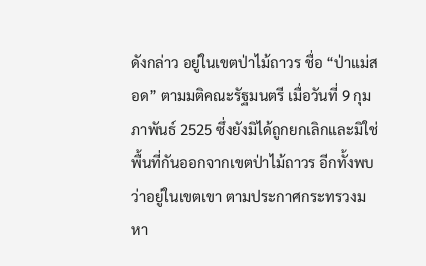ดังกล่าว อยู่ในเขตป่าไม้ถาวร ชื่อ “ป่าแม่สอด” ตามมติคณะรัฐมนตรี เมื่อวันที่ 9 กุมภาพันธ์ 2525 ซึ่งยังมิได้ถูกยกเลิกและมิใช่พื้นที่กันออกจากเขตป่าไม้ถาวร อีกทั้งพบว่าอยู่ในเขตเขา ตามประกาศกระทรวงมหา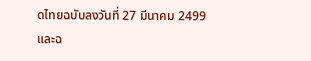ดไทยฉบับลงวันที่ 27 มีนาคม 2499 และฉ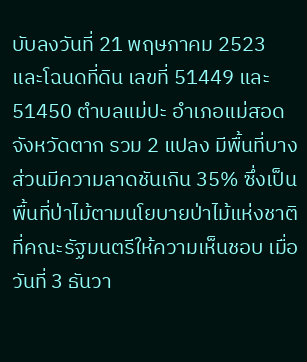บับลงวันที่ 21 พฤษภาคม 2523
และโฉนดที่ดิน เลขที่ 51449 และ 51450 ตำบลแม่ปะ อำเภอแม่สอด จังหวัดตาก รวม 2 แปลง มีพื้นที่บางส่วนมีความลาดชันเกิน 35% ซึ่งเป็นพื้นที่ป่าไม้ตามนโยบายป่าไม้แห่งชาติที่คณะรัฐมนตรีให้ความเห็นชอบ เมื่อวันที่ 3 ธันวา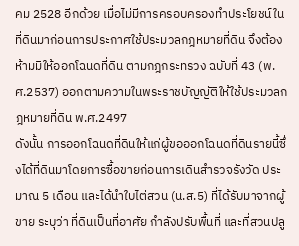คม 2528 อีกด้วย เมื่อไม่มีการครอบครองทำประโยชน์ในที่ดินมาก่อนการประกาศใช้ประมวลกฎหมายที่ดิน จึงต้องห้ามมิให้ออกโฉนดที่ดิน ตามกฎกระทรวง ฉบับที่ 43 (พ.ศ.2537) ออกตามความในพระราชบัญญัติให้ใช้ประมวลกฎหมายที่ดิน พ.ศ.2497
ดังนั้น การออกโฉนดที่ดินให้แก่ผู้ขอออกโฉนดที่ดินรายนี้ซึ่งได้ที่ดินมาโดยการซื้อขายก่อนการเดินสำรวจรังวัด ประมาณ 5 เดือน และได้นำใบไต่สวน (น.ส.5) ที่ได้รับมาจากผู้ขาย ระบุว่า ที่ดินเป็นที่อาศัย กำลังปรับพื้นที่ และที่สวนปลู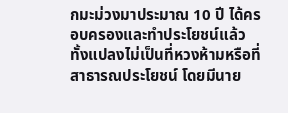กมะม่วงมาประมาณ 10 ปี ได้ครอบครองและทำประโยชน์แล้วทั้งแปลงไม่เป็นที่หวงห้ามหรือที่สาธารณประโยชน์ โดยมีนาย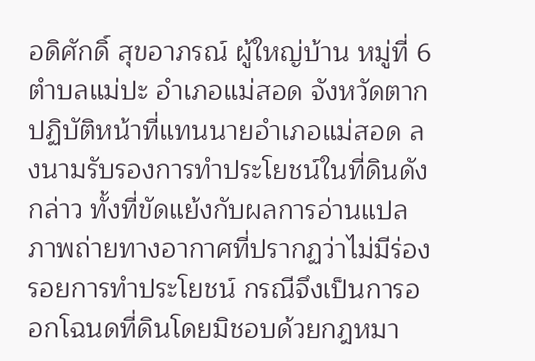อดิศักดิ์ สุขอาภรณ์ ผู้ใหญ่บ้าน หมู่ที่ 6 ตำบลแม่ปะ อำเภอแม่สอด จังหวัดตาก ปฏิบัติหน้าที่แทนนายอำเภอแม่สอด ลงนามรับรองการทำประโยชน์ในที่ดินดังกล่าว ทั้งที่ขัดแย้งกับผลการอ่านแปลภาพถ่ายทางอากาศที่ปรากฏว่าไม่มีร่องรอยการทำประโยชน์ กรณีจึงเป็นการออกโฉนดที่ดินโดยมิชอบด้วยกฎหมา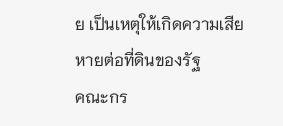ย เป็นเหตุให้เกิดความเสียหายต่อที่ดินของรัฐ
คณะกร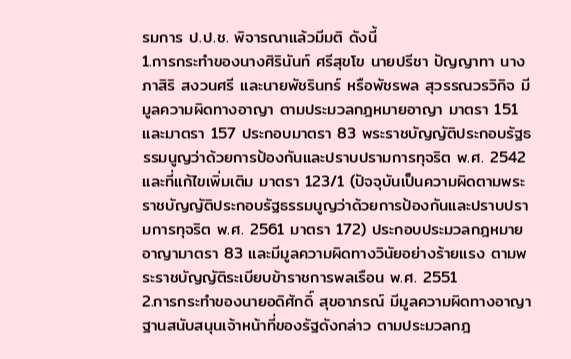รมการ ป.ป.ช. พิจารณาแล้วมีมติ ดังนี้
1.การกระทำของนางศิรินันท์ ศรีสุขโข นายปรีชา ปัญญาทา นางภาสิริ สงวนศรี และนายพัชรินทร์ หรือพัชรพล สุวรรณวรวิกิจ มีมูลความผิดทางอาญา ตามประมวลกฎหมายอาญา มาตรา 151 และมาตรา 157 ประกอบมาตรา 83 พระราชบัญญัติประกอบรัฐธรรมนูญว่าด้วยการป้องกันและปราบปรามการทุจริต พ.ศ. 2542 และที่แก้ไขเพิ่มเติม มาตรา 123/1 (ปัจจุบันเป็นความผิดตามพระราชบัญญัติประกอบรัฐธรรมนูญว่าด้วยการป้องกันและปราบปรามการทุจริต พ.ศ. 2561 มาตรา 172) ประกอบประมวลกฎหมายอาญามาตรา 83 และมีมูลความผิดทางวินัยอย่างร้ายแรง ตามพระราชบัญญัติระเบียบข้าราชการพลเรือน พ.ศ. 2551
2.การกระทำของนายอดิศักดิ์ สุขอาภรณ์ มีมูลความผิดทางอาญา ฐานสนับสนุนเจ้าหน้าที่ของรัฐดังกล่าว ตามประมวลกฎ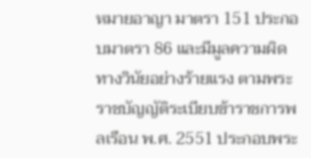หมายอาญา มาตรา 151 ประกอบมาตรา 86 และมีมูลความผิดทางวินัยอย่างร้ายแรง ตามพระราชบัญญัติระเบียบข้าราชการพลเรือน พ.ศ. 2551 ประกอบพระ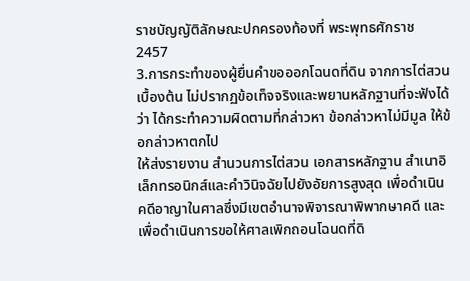ราชบัญญัติลักษณะปกครองท้องที่ พระพุทธศักราช 2457
3.การกระทำของผู้ยื่นคำขอออกโฉนดที่ดิน จากการไต่สวนเบื้องต้น ไม่ปรากฏข้อเท็จจริงและพยานหลักฐานที่จะฟังได้ว่า ได้กระทำความผิดตามที่กล่าวหา ข้อกล่าวหาไม่มีมูล ให้ข้อกล่าวหาตกไป
ให้ส่งรายงาน สำนวนการไต่สวน เอกสารหลักฐาน สำเนาอิเล็กทรอนิกส์และคำวินิจฉัยไปยังอัยการสูงสุด เพื่อดำเนินคดีอาญาในศาลซึ่งมีเขตอำนาจพิจารณาพิพากษาคดี และเพื่อดำเนินการขอให้ศาลเพิกถอนโฉนดที่ดิ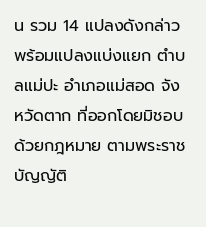น รวม 14 แปลงดังกล่าว พร้อมแปลงแบ่งแยก ตำบลแม่ปะ อำเภอแม่สอด จังหวัดตาก ที่ออกโดยมิชอบด้วยกฎหมาย ตามพระราชบัญญัติ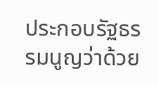ประกอบรัฐธรรมนูญว่าด้วย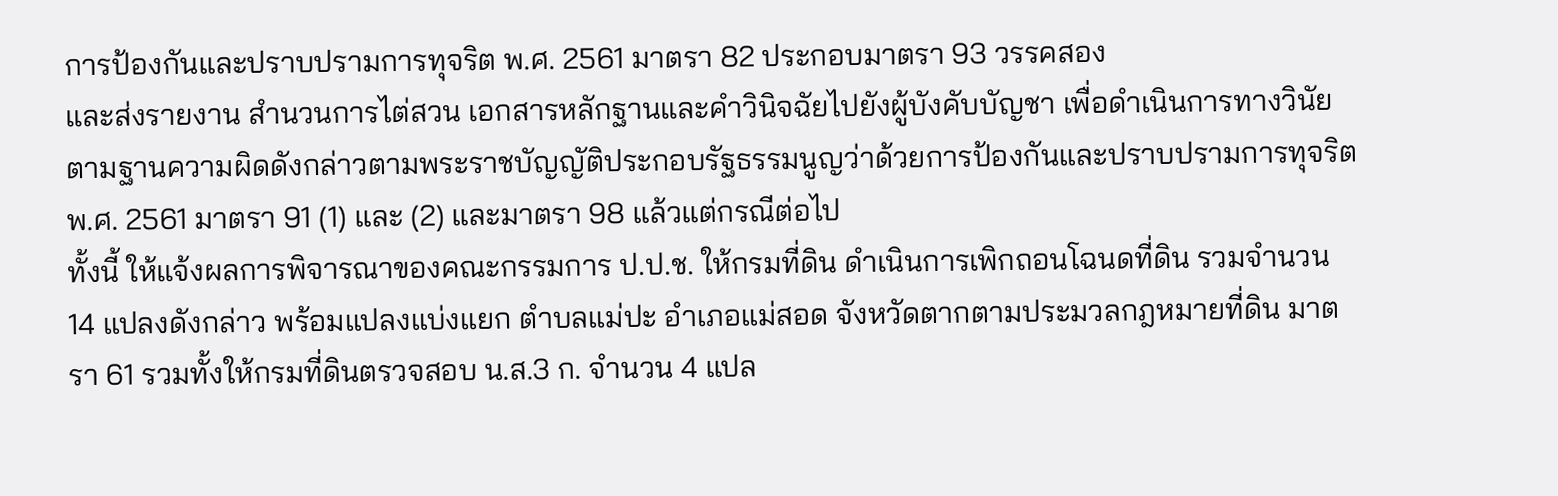การป้องกันและปราบปรามการทุจริต พ.ศ. 2561 มาตรา 82 ประกอบมาตรา 93 วรรคสอง
และส่งรายงาน สำนวนการไต่สวน เอกสารหลักฐานและคำวินิจฉัยไปยังผู้บังคับบัญชา เพื่อดำเนินการทางวินัย ตามฐานความผิดดังกล่าวตามพระราชบัญญัติประกอบรัฐธรรมนูญว่าด้วยการป้องกันและปราบปรามการทุจริต พ.ศ. 2561 มาตรา 91 (1) และ (2) และมาตรา 98 แล้วแต่กรณีต่อไป
ทั้งนี้ ให้แจ้งผลการพิจารณาของคณะกรรมการ ป.ป.ช. ให้กรมที่ดิน ดำเนินการเพิกถอนโฉนดที่ดิน รวมจำนวน 14 แปลงดังกล่าว พร้อมแปลงแบ่งแยก ตำบลแม่ปะ อำเภอแม่สอด จังหวัดตากตามประมวลกฎหมายที่ดิน มาตรา 61 รวมทั้งให้กรมที่ดินตรวจสอบ น.ส.3 ก. จำนวน 4 แปล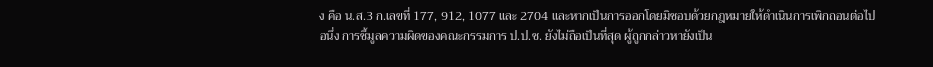ง คือ น.ส.3 ก.เลขที่ 177, 912, 1077 และ 2704 และหากเป็นการออกโดยมิชอบด้วยกฎหมายให้ดำเนินการเพิกถอนต่อไป
อนึ่ง การชี้มูลความผิดของคณะกรรมการ ป.ป.ช. ยังไม่ถือเป็นที่สุด ผู้ถูกกล่าวหายังเป็น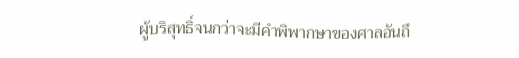ผู้บริสุทธิ์จนกว่าจะมีคำพิพากษาของศาลอันถึ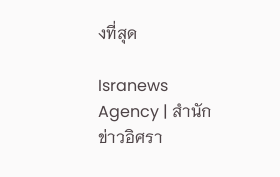งที่สุด

Isranews Agency | สำนักข่าวอิศรา